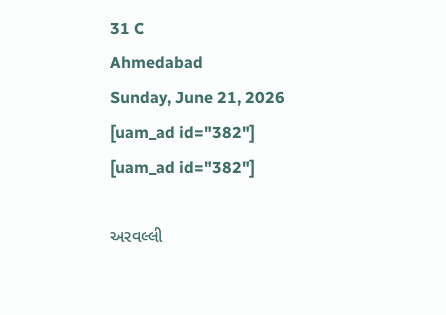31 C
Ahmedabad
Sunday, June 21, 2026
[uam_ad id="382"]
[uam_ad id="382"]

અરવલ્લી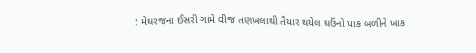: મેઘરજના ઈસરી ગામે વીજ તણખલાથી તૈયાર થયેલ ઘઉંનો પાક બળીને ખાક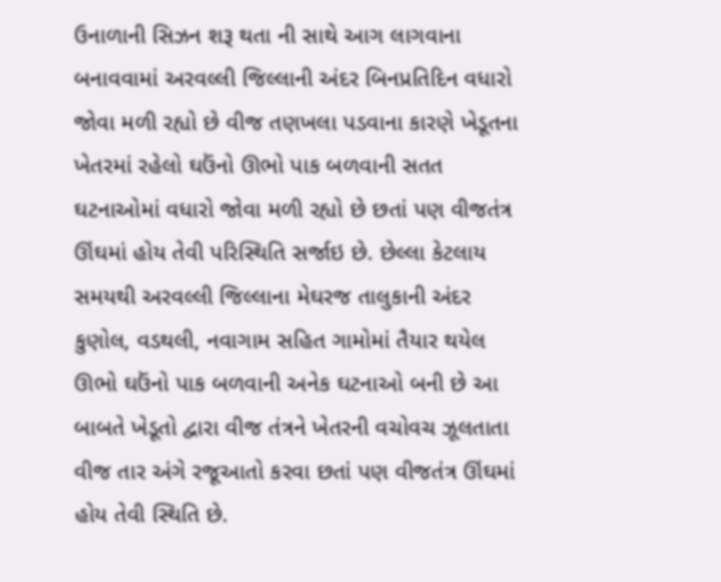ઉનાળાની સિઝન શરૂ થતા ની સાથે આગ લાગવાના બનાવવામાં અરવલ્લી જિલ્લાની અંદર બિનપ્રતિદિન વધારો જોવા મળી રહ્યો છે વીજ તણખલા પડવાના કારણે ખેડૂતના ખેતરમાં રહેલો ઘઉંનો ઊભો પાક બળવાની સતત ઘટનાઓમાં વધારો જોવા મળી રહ્યો છે છતાં પણ વીજતંત્ર ઊંઘમાં હોય તેવી પરિસ્થિતિ સર્જાઇ છે. છેલ્લા કેટલાય સમયથી અરવલ્લી જિલ્લાના મેઘરજ તાલુકાની અંદર કુણોલ, વડથલી, નવાગામ સહિત ગામોમાં તૈયાર થયેલ ઊભો ઘઉંનો પાક બળવાની અનેક ઘટનાઓ બની છે આ બાબતે ખેડૂતો દ્વારા વીજ તંત્રને ખેતરની વચોવચ ઝૂલતાતા વીજ તાર અંગે રજૂઆતો કરવા છતાં પણ વીજતંત્ર ઊંઘમાં હોય તેવી સ્થિતિ છે.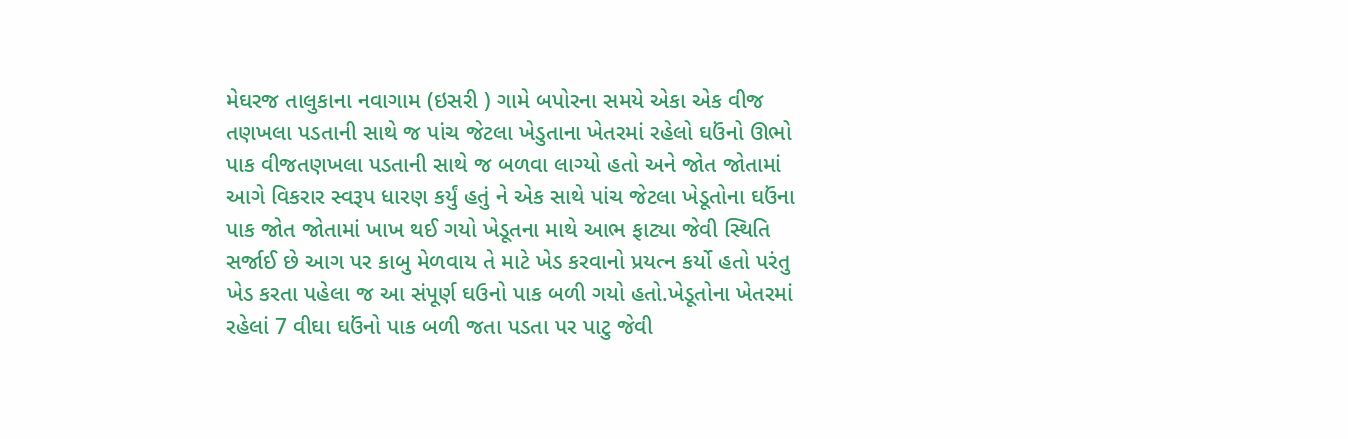મેઘરજ તાલુકાના નવાગામ (ઇસરી ) ગામે બપોરના સમયે એકા એક વીજ તણખલા પડતાની સાથે જ પાંચ જેટલા ખેડુતાના ખેતરમાં રહેલો ઘઉંનો ઊભો પાક વીજતણખલા પડતાની સાથે જ બળવા લાગ્યો હતો અને જોત જોતામાં આગે વિકરાર સ્વરૂપ ધારણ કર્યું હતું ને એક સાથે પાંચ જેટલા ખેડૂતોના ઘઉંના પાક જોત જોતામાં ખાખ થઈ ગયો ખેડૂતના માથે આભ ફાટ્યા જેવી સ્થિતિ સર્જાઈ છે આગ પર કાબુ મેળવાય તે માટે ખેડ કરવાનો પ્રયત્ન કર્યો હતો પરંતુ ખેડ કરતા પહેલા જ આ સંપૂર્ણ ઘઉનો પાક બળી ગયો હતો.ખેડૂતોના ખેતરમાં રહેલાં 7 વીઘા ઘઉંનો પાક બળી જતા પડતા પર પાટુ જેવી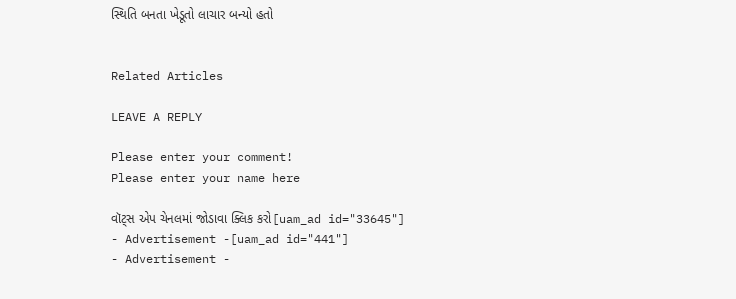સ્થિતિ બનતા ખેડૂતો લાચાર બન્યો હતો


Related Articles

LEAVE A REPLY

Please enter your comment!
Please enter your name here

વૉટ્સ એપ ચેનલમાં જોડાવા ક્લિક કરો[uam_ad id="33645"]
- Advertisement -[uam_ad id="441"]
- Advertisement -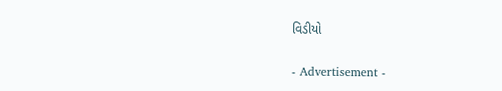વિડીયો

- Advertisement -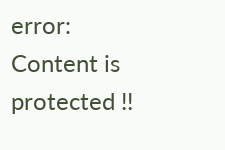error: Content is protected !!